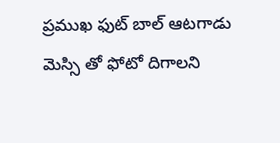ప్రముఖ ఫుట్ బాల్ ఆటగాడు మెస్సి తో ఫోటో దిగాలని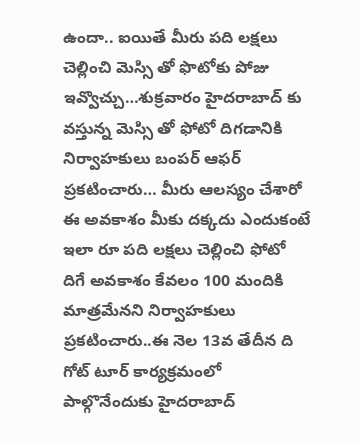ఉందా.. ఐయితే మీరు పది లక్షలు చెల్లించి మెస్సి తో ఫొటోకు పోజు ఇవ్వొచ్చు…శుక్రవారం హైదరాబాద్ కు వస్తున్న మెస్సి తో ఫోటో దిగడానికి నిర్వాహకులు బంపర్ ఆఫర్ ప్రకటించారు… మీరు ఆలస్యం చేశారో ఈ అవకాశం మీకు దక్కదు ఎందుకంటే ఇలా రూ పది లక్షలు చెల్లించి ఫోటో దిగే అవకాశం కేవలం 100 మందికి మాత్రమేనని నిర్వాహకులు ప్రకటించారు..ఈ నెల 13వ తేదీన ది గోట్ టూర్ కార్యక్రమంలో పాల్గొనేందుకు హైదరాబాద్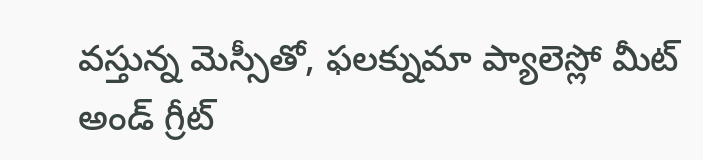వస్తున్న మెస్సీతో, ఫలక్నుమా ప్యాలెస్లో మీట్ అండ్ గ్రీట్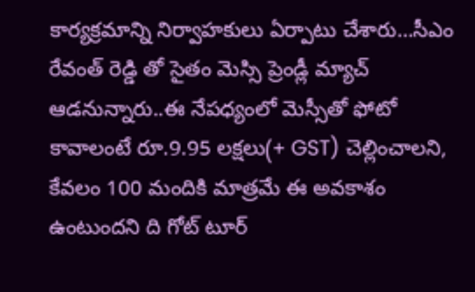కార్యక్రమాన్ని నిర్వాహకులు ఏర్పాటు చేశారు…సీఎం రేవంత్ రెడ్డి తో సైతం మెస్సి ప్రెండ్లీ మ్యాచ్ ఆడనున్నారు..ఈ నేపధ్యంలో మెస్సీతో ఫోటో కావాలంటే రూ.9.95 లక్షలు(+ GST) చెల్లించాలని, కేవలం 100 మందికి మాత్రమే ఈ అవకాశం ఉంటుందని ది గోట్ టూర్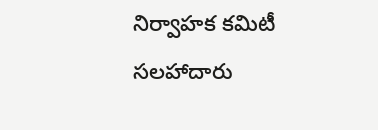నిర్వాహక కమిటీ సలహాదారు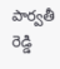పార్వతీ రెడ్డి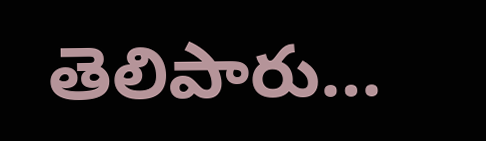తెలిపారు…